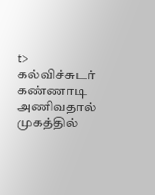t> கல்விச்சுடர் கண்ணாடி அணிவதால் முகத்தில்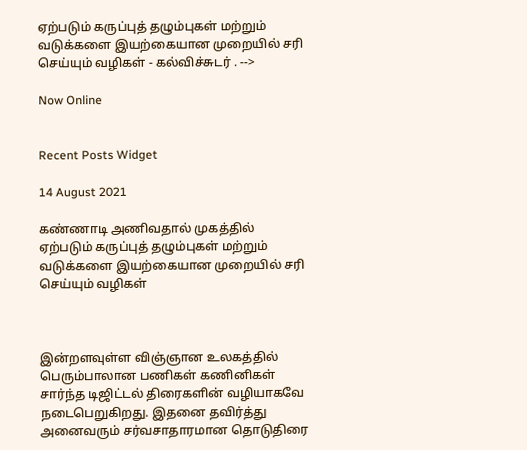ஏற்படும் கருப்புத் தழும்புகள் மற்றும் வடுக்களை இயற்கையான முறையில் சரி செய்யும் வழிகள் - கல்விச்சுடர் . -->

Now Online


Recent Posts Widget

14 August 2021

கண்ணாடி அணிவதால் முகத்தில் ஏற்படும் கருப்புத் தழும்புகள் மற்றும் வடுக்களை இயற்கையான முறையில் சரி செய்யும் வழிகள்



இன்றளவுள்ள விஞ்ஞான உலகத்தில் பெரும்பாலான பணிகள் கணினிகள் சார்ந்த டிஜிட்டல் திரைகளின் வழியாகவே நடைபெறுகிறது. இதனை தவிர்த்து அனைவரும் சர்வசாதாரமான தொடுதிரை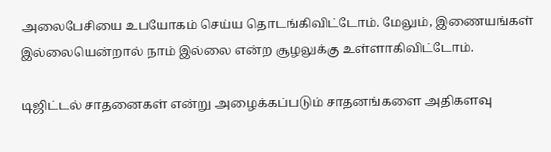அலைபேசியை உபயோகம் செய்ய தொடங்கிவிட்டோம். மேலும், இணையங்கள் இல்லையென்றால் நாம் இல்லை என்ற சூழலுக்கு உள்ளாகிவிட்டோம்.

டிஜிட்டல் சாதனைகள் என்று அழைக்கப்படும் சாதனங்களை அதிகளவு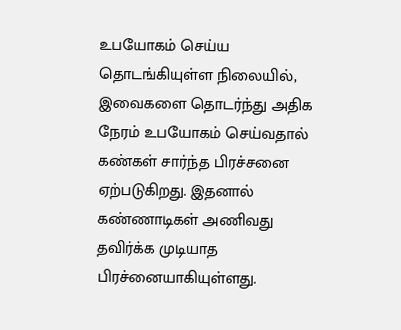உபயோகம் செய்ய தொடங்கியுள்ள நிலையில், இவைகளை தொடர்ந்து அதிக நேரம் உபயோகம் செய்வதால் கண்கள் சார்ந்த பிரச்சனை ஏற்படுகிறது. இதனால் கண்ணாடிகள் அணிவது தவிர்க்க முடியாத பிரச்னையாகியுள்ளது.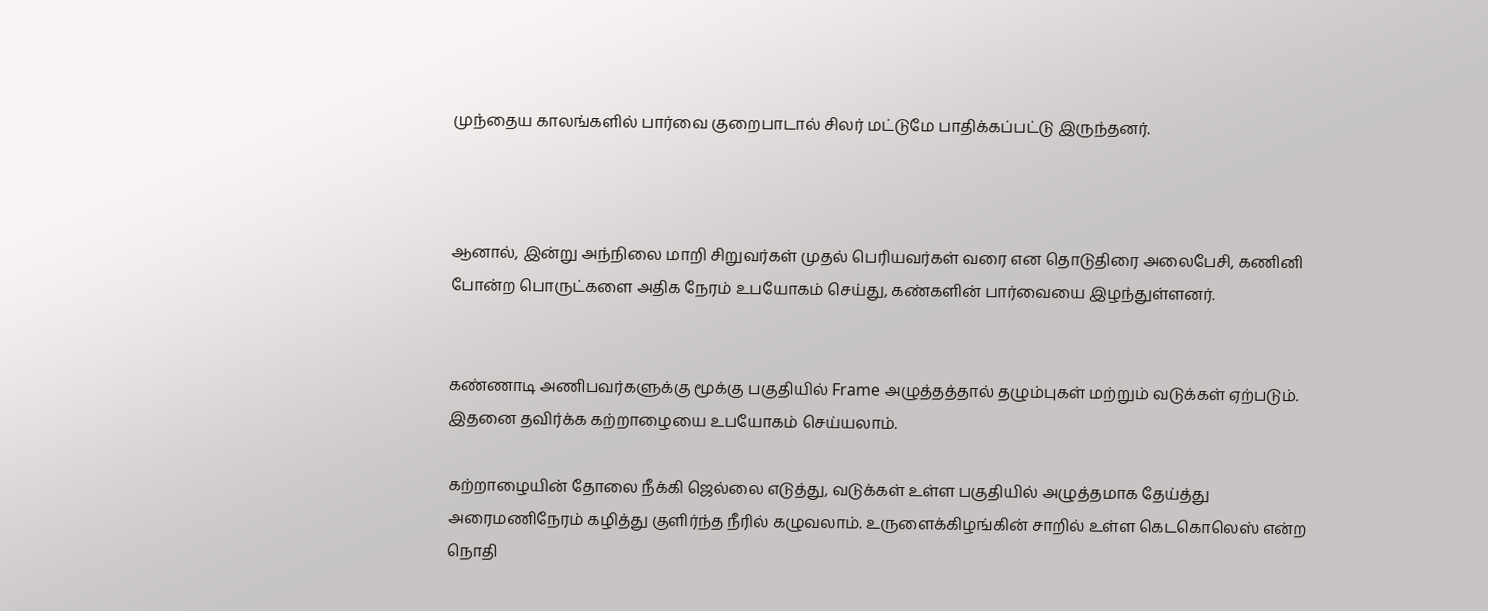முந்தைய காலங்களில் பார்வை குறைபாடால் சிலர் மட்டுமே பாதிக்கப்பட்டு இருந்தனர்.



ஆனால், இன்று அந்நிலை மாறி சிறுவர்கள் முதல் பெரியவர்கள் வரை என தொடுதிரை அலைபேசி, கணினி போன்ற பொருட்களை அதிக நேரம் உபயோகம் செய்து, கண்களின் பார்வையை இழந்துள்ளனர்.


கண்ணாடி அணிபவர்களுக்கு மூக்கு பகுதியில் Frame அழுத்தத்தால் தழும்புகள் மற்றும் வடுக்கள் ஏற்படும். இதனை தவிர்க்க கற்றாழையை உபயோகம் செய்யலாம்.

கற்றாழையின் தோலை நீக்கி ஜெல்லை எடுத்து, வடுக்கள் உள்ள பகுதியில் அழுத்தமாக தேய்த்து அரைமணிநேரம் கழித்து குளிர்ந்த நீரில் கழுவலாம். உருளைக்கிழங்கின் சாறில் உள்ள கெடகொலெஸ் என்ற நொதி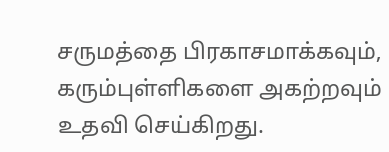சருமத்தை பிரகாசமாக்கவும், கரும்புள்ளிகளை அகற்றவும் உதவி செய்கிறது.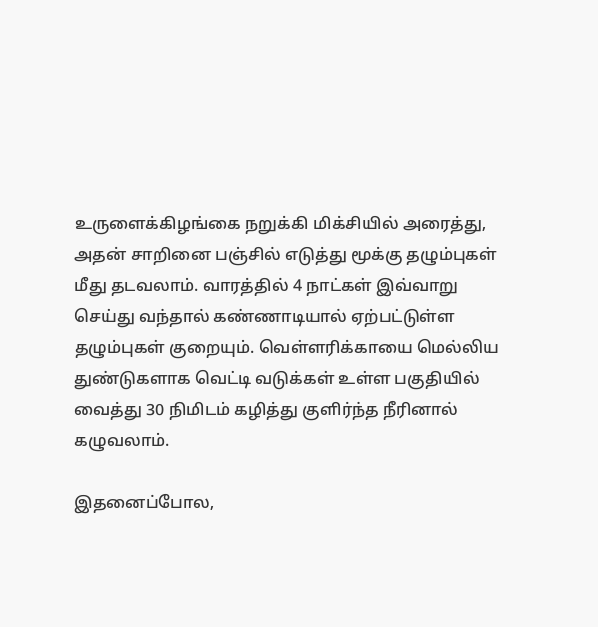உருளைக்கிழங்கை நறுக்கி மிக்சியில் அரைத்து, அதன் சாறினை பஞ்சில் எடுத்து மூக்கு தழும்புகள் மீது தடவலாம். வாரத்தில் 4 நாட்கள் இவ்வாறு செய்து வந்தால் கண்ணாடியால் ஏற்பட்டுள்ள தழும்புகள் குறையும். வெள்ளரிக்காயை மெல்லிய துண்டுகளாக வெட்டி வடுக்கள் உள்ள பகுதியில் வைத்து 30 நிமிடம் கழித்து குளிர்ந்த நீரினால் கழுவலாம்.

இதனைப்போல,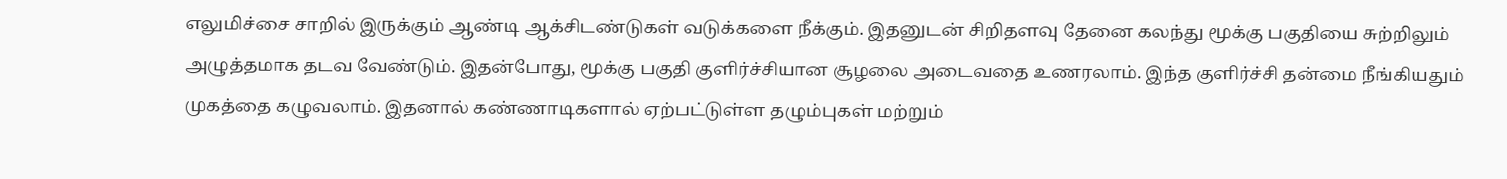எலுமிச்சை சாறில் இருக்கும் ஆண்டி ஆக்சிடண்டுகள் வடுக்களை நீக்கும். இதனுடன் சிறிதளவு தேனை கலந்து மூக்கு பகுதியை சுற்றிலும் அழுத்தமாக தடவ வேண்டும். இதன்போது, மூக்கு பகுதி குளிர்ச்சியான சூழலை அடைவதை உணரலாம். இந்த குளிர்ச்சி தன்மை நீங்கியதும் முகத்தை கழுவலாம். இதனால் கண்ணாடிகளால் ஏற்பட்டுள்ள தழும்புகள் மற்றும்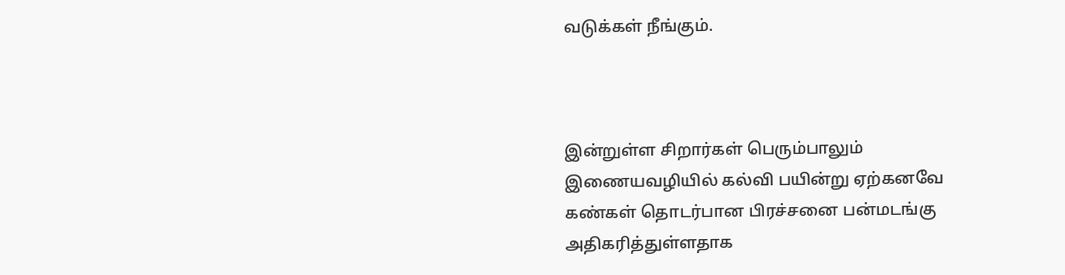வடுக்கள் நீங்கும்.



இன்றுள்ள சிறார்கள் பெரும்பாலும் இணையவழியில் கல்வி பயின்று ஏற்கனவே கண்கள் தொடர்பான பிரச்சனை பன்மடங்கு அதிகரித்துள்ளதாக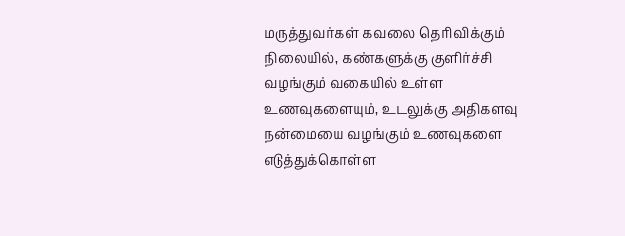மருத்துவர்கள் கவலை தெரிவிக்கும் நிலையில், கண்களுக்கு குளிர்ச்சி வழங்கும் வகையில் உள்ள உணவுகளையும், உடலுக்கு அதிகளவு நன்மையை வழங்கும் உணவுகளை எடுத்துக்கொள்ள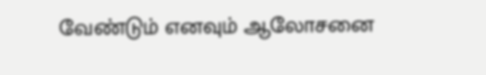வேண்டும் எனவும் ஆலோசனை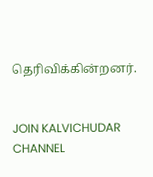தெரிவிக்கின்றனர்.


JOIN KALVICHUDAR CHANNEL